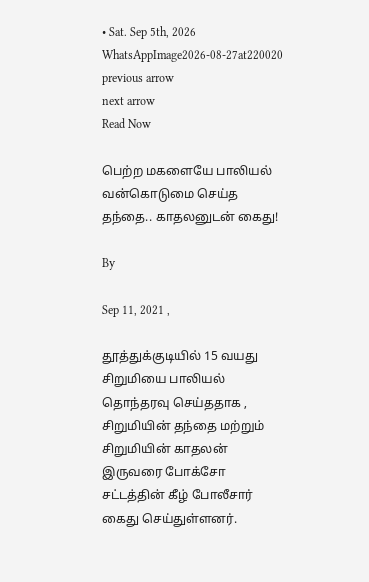• Sat. Sep 5th, 2026
WhatsAppImage2026-08-27at220020
previous arrow
next arrow
Read Now

பெற்ற மகளையே பாலியல் வன்கொடுமை செய்த தந்தை.. காதலனுடன் கைது!

By

Sep 11, 2021 ,

தூத்துக்குடியில் 15 வயது சிறுமியை பாலியல் தொந்தரவு செய்ததாக , சிறுமியின் தந்தை மற்றும் சிறுமியின் காதலன் இருவரை போக்சோ சட்டத்தின் கீழ் போலீசார் கைது செய்துள்ளனர்.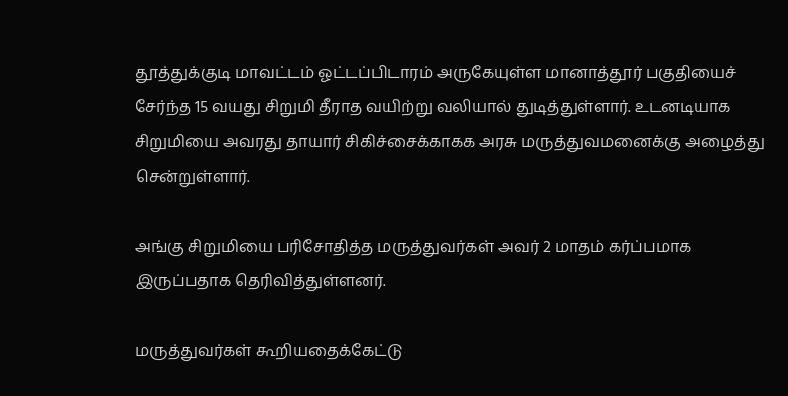தூத்துக்குடி மாவட்டம் ஓட்டப்பிடாரம் அருகேயுள்ள மானாத்தூர் பகுதியைச் சேர்ந்த 15 வயது சிறுமி தீராத வயிற்று வலியால் துடித்துள்ளார். உடனடியாக சிறுமியை அவரது தாயார் சிகிச்சைக்காகக அரசு மருத்துவமனைக்கு அழைத்து சென்றுள்ளார்.

அங்கு சிறுமியை பரிசோதித்த மருத்துவர்கள் அவர் 2 மாதம் கர்ப்பமாக இருப்பதாக தெரிவித்துள்ளனர்.

மருத்துவர்கள் கூறியதைக்கேட்டு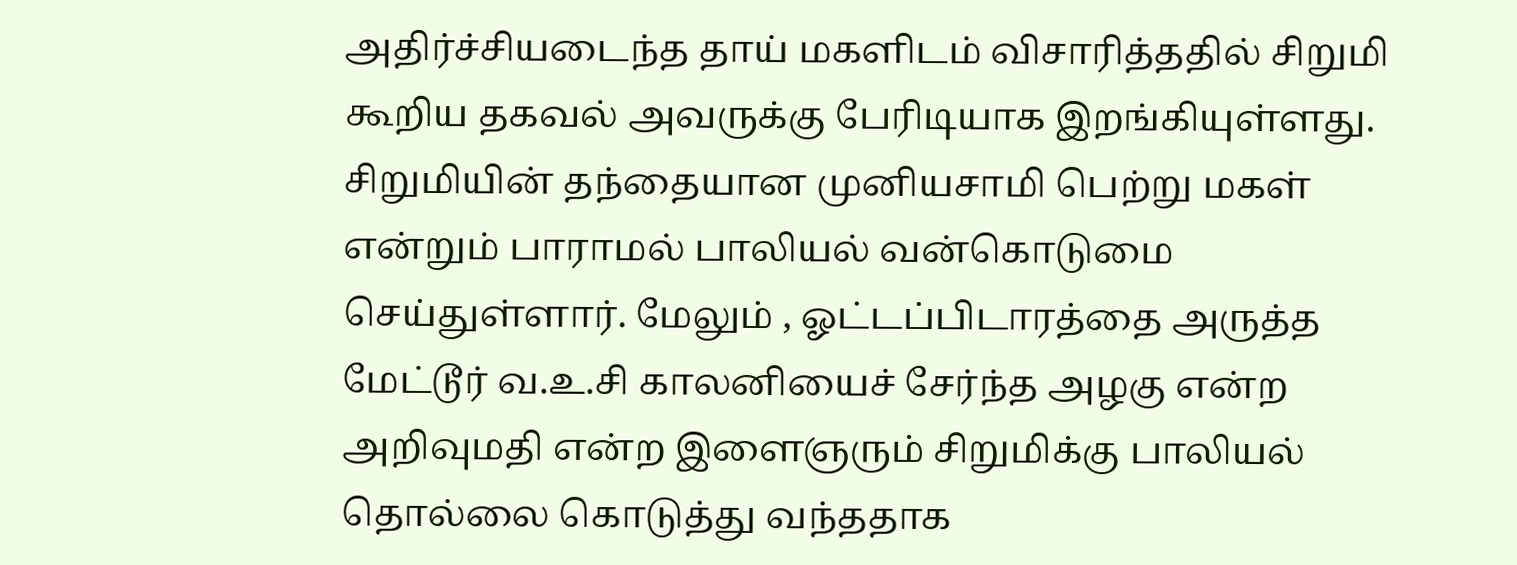அதிர்ச்சியடைந்த தாய் மகளிடம் விசாரித்ததில் சிறுமி கூறிய தகவல் அவருக்கு பேரிடியாக இறங்கியுள்ளது.
சிறுமியின் தந்தையான முனியசாமி பெற்று மகள் என்றும் பாராமல் பாலியல் வன்கொடுமை செய்துள்ளார். மேலும் , ஓட்டப்பிடாரத்தை அருத்த மேட்டூர் வ.உ.சி காலனியைச் சேர்ந்த அழகு என்ற அறிவுமதி என்ற இளைஞரும் சிறுமிக்கு பாலியல் தொல்லை கொடுத்து வந்ததாக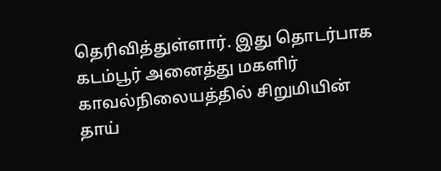தெரிவித்துள்ளார். இது தொடர்பாக கடம்பூர் அனைத்து மகளிர் காவல்நிலையத்தில் சிறுமியின் தாய்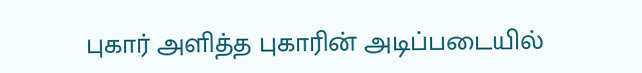புகார் அளித்த புகாரின் அடிப்படையில்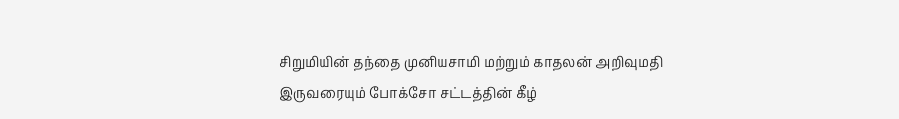சிறுமியின் தந்தை முனியசாமி மற்றும் காதலன் அறிவுமதி இருவரையும் போக்சோ சட்டத்தின் கீழ்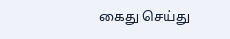கைது செய்து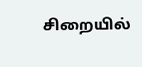சிறையில்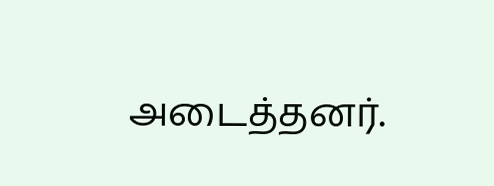அடைத்தனர்.